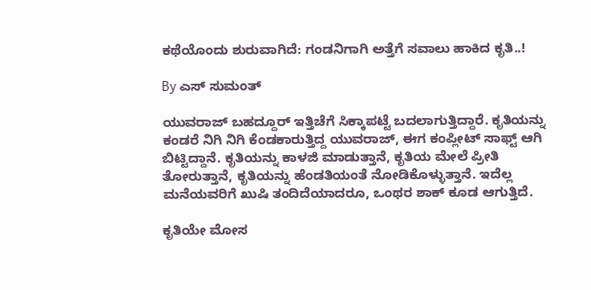ಕಥೆಯೊಂದು ಶುರುವಾಗಿದೆ: ಗಂಡನಿಗಾಗಿ ಅತ್ತೆಗೆ ಸವಾಲು ಹಾಕಿದ ಕೃತಿ..!

By ಎಸ್ ಸುಮಂತ್

ಯುವರಾಜ್ ಬಹದ್ದೂರ್ ಇತ್ತಿಚೆಗೆ ಸಿಕ್ಕಾಪಟ್ಟೆ ಬದಲಾಗುತ್ತಿದ್ದಾರೆ. ಕೃತಿಯನ್ನು ಕಂಡರೆ ನಿಗಿ ನಿಗಿ ಕೆಂಡಕಾರುತ್ತಿದ್ದ ಯುವರಾಜ್, ಈಗ ಕಂಪ್ಲೀಟ್ ಸಾಫ್ಟ್ ಆಗಿ ಬಿಟ್ಟಿದ್ದಾನೆ. ಕೃತಿಯನ್ನು ಕಾಳಜಿ ಮಾಡುತ್ತಾನೆ, ಕೃತಿಯ ಮೇಲೆ ಪ್ರೀತಿ ತೋರುತ್ತಾನೆ, ಕೃತಿಯನ್ನು ಹೆಂಡತಿಯಂತೆ ನೋಡಿಕೊಳ್ಳುತ್ತಾನೆ. ಇದೆಲ್ಲ ಮನೆಯವರಿಗೆ ಖುಷಿ ತಂದಿದೆಯಾದರೂ, ಒಂಥರ ಶಾಕ್ ಕೂಡ ಆಗುತ್ತಿದೆ.

ಕೃತಿಯೇ ಮೋಸ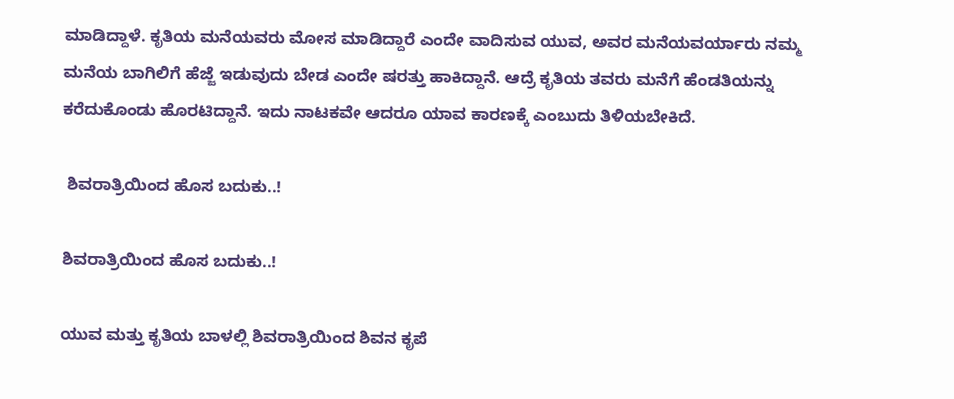ಮಾಡಿದ್ದಾಳೆ. ಕೃತಿಯ ಮನೆಯವರು ಮೋಸ ಮಾಡಿದ್ದಾರೆ ಎಂದೇ ವಾದಿಸುವ ಯುವ, ಅವರ ಮನೆಯವರ್ಯಾರು ನಮ್ಮ ಮನೆಯ ಬಾಗಿಲಿಗೆ ಹೆಜ್ಜೆ ಇಡುವುದು ಬೇಡ ಎಂದೇ ಷರತ್ತು ಹಾಕಿದ್ದಾನೆ. ಆದ್ರೆ ಕೃತಿಯ ತವರು ಮನೆಗೆ ಹೆಂಡತಿಯನ್ನು ಕರೆದುಕೊಂಡು ಹೊರಟಿದ್ದಾನೆ. ಇದು ನಾಟಕವೇ ಆದರೂ ಯಾವ ಕಾರಣಕ್ಕೆ ಎಂಬುದು ತಿಳಿಯಬೇಕಿದೆ.

 ಶಿವರಾತ್ರಿಯಿಂದ ಹೊಸ ಬದುಕು..!

ಶಿವರಾತ್ರಿಯಿಂದ ಹೊಸ ಬದುಕು..!

ಯುವ ಮತ್ತು ಕೃತಿಯ ಬಾಳಲ್ಲಿ ಶಿವರಾತ್ರಿಯಿಂದ ಶಿವನ ಕೃಪೆ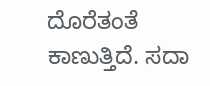ದೊರೆತಂತೆ ಕಾಣುತ್ತಿದೆ. ಸದಾ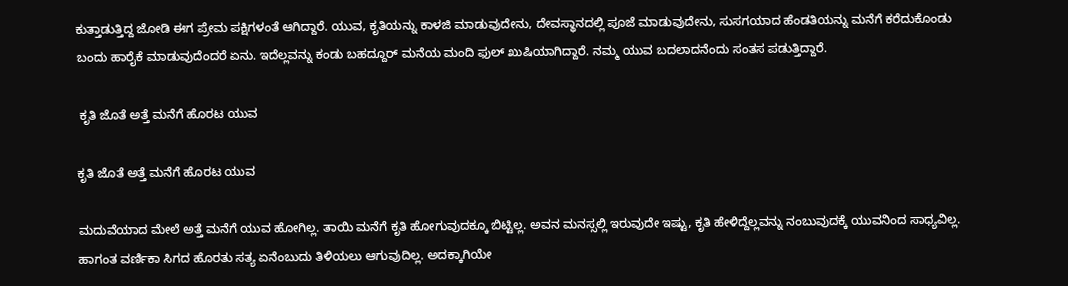ಕುತ್ತಾಡುತ್ತಿದ್ದ ಜೋಡಿ ಈಗ ಪ್ರೇಮ ಪಕ್ಷಿಗಳಂತೆ ಆಗಿದ್ದಾರೆ. ಯುವ, ಕೃತಿಯನ್ನು ಕಾಳಜಿ ಮಾಡುವುದೇನು, ದೇವಸ್ಥಾನದಲ್ಲಿ ಪೂಜೆ ಮಾಡುವುದೇನು, ಸುಸಗಯಾದ ಹೆಂಡತಿಯನ್ನು ಮನೆಗೆ ಕರೆದುಕೊಂಡು ಬಂದು ಹಾರೈಕೆ ಮಾಡುವುದೆಂದರೆ ಏನು. ಇದೆಲ್ಲವನ್ನು ಕಂಡು ಬಹದ್ದೂರ್ ಮನೆಯ ಮಂದಿ ಫುಲ್ ಖುಷಿಯಾಗಿದ್ದಾರೆ. ನಮ್ಮ ಯುವ ಬದಲಾದನೆಂದು ಸಂತಸ ಪಡುತ್ತಿದ್ದಾರೆ.

 ಕೃತಿ ಜೊತೆ ಅತ್ತೆ ಮನೆಗೆ ಹೊರಟ ಯುವ

ಕೃತಿ ಜೊತೆ ಅತ್ತೆ ಮನೆಗೆ ಹೊರಟ ಯುವ

ಮದುವೆಯಾದ ಮೇಲೆ ಅತ್ತೆ ಮನೆಗೆ ಯುವ ಹೋಗಿಲ್ಲ. ತಾಯಿ ಮನೆಗೆ ಕೃತಿ ಹೋಗುವುದಕ್ಕೂ ಬಿಟ್ಟಿಲ್ಲ. ಅವನ ಮನಸ್ಸಲ್ಲಿ ಇರುವುದೇ ಇಷ್ಟು, ಕೃತಿ ಹೇಳಿದ್ದೆಲ್ಲವನ್ನು ನಂಬುವುದಕ್ಕೆ ಯುವನಿಂದ ಸಾಧ್ಯವಿಲ್ಲ. ಹಾಗಂತ ವರ್ಣಿಕಾ ಸಿಗದ ಹೊರತು ಸತ್ಯ ಏನೆಂಬುದು ತಿಳಿಯಲು ಆಗುವುದಿಲ್ಲ. ಅದಕ್ಕಾಗಿಯೇ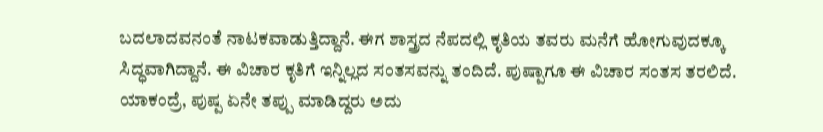ಬದಲಾದವನಂತೆ ನಾಟಕವಾಡುತ್ತಿದ್ದಾನೆ. ಈಗ ಶಾಸ್ತ್ರದ ನೆಪದಲ್ಲಿ ಕೃತಿಯ ತವರು ಮನೆಗೆ ಹೋಗುವುದಕ್ಕೂ ಸಿದ್ಧವಾಗಿದ್ದಾನೆ. ಈ ವಿಚಾರ ಕೃತಿಗೆ ಇನ್ನಿಲ್ಲದ ಸಂತಸವನ್ನು ತಂದಿದೆ. ಪುಷ್ಪಾಗೂ ಈ ವಿಚಾರ ಸಂತಸ ತರಲಿದೆ. ಯಾಕಂದ್ರೆ, ಪುಷ್ಪ ಏನೇ ತಪ್ಪು ಮಾಡಿದ್ದರು ಅದು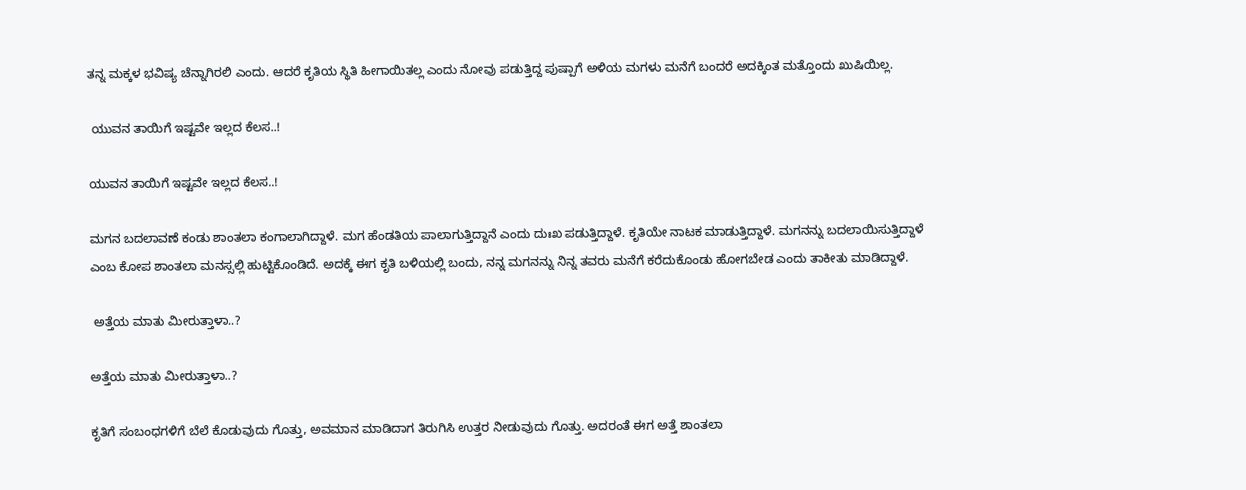ತನ್ನ ಮಕ್ಕಳ ಭವಿಷ್ಯ ಚೆನ್ನಾಗಿರಲಿ ಎಂದು. ಆದರೆ ಕೃತಿಯ ಸ್ಥಿತಿ ಹೀಗಾಯಿತಲ್ಲ ಎಂದು ನೋವು ಪಡುತ್ತಿದ್ದ ಪುಷ್ಪಾಗೆ ಅಳಿಯ ಮಗಳು ಮನೆಗೆ ಬಂದರೆ ಅದಕ್ಕಿಂತ ಮತ್ತೊಂದು ಖುಷಿಯಿಲ್ಲ.

 ಯುವನ ತಾಯಿಗೆ ಇಷ್ಟವೇ ಇಲ್ಲದ ಕೆಲಸ..!

ಯುವನ ತಾಯಿಗೆ ಇಷ್ಟವೇ ಇಲ್ಲದ ಕೆಲಸ..!

ಮಗನ ಬದಲಾವಣೆ ಕಂಡು ಶಾಂತಲಾ ಕಂಗಾಲಾಗಿದ್ದಾಳೆ. ಮಗ ಹೆಂಡತಿಯ ಪಾಲಾಗುತ್ತಿದ್ದಾನೆ ಎಂದು ದುಃಖ ಪಡುತ್ತಿದ್ದಾಳೆ. ಕೃತಿಯೇ ನಾಟಕ ಮಾಡುತ್ತಿದ್ದಾಳೆ. ಮಗನನ್ನು ಬದಲಾಯಿಸುತ್ತಿದ್ದಾಳೆ ಎಂಬ ಕೋಪ ಶಾಂತಲಾ ಮನಸ್ಸಲ್ಲಿ ಹುಟ್ಟಿಕೊಂಡಿದೆ. ಅದಕ್ಕೆ ಈಗ ಕೃತಿ ಬಳಿಯಲ್ಲಿ ಬಂದು, ನನ್ನ ಮಗನನ್ನು ನಿನ್ನ ತವರು ಮನೆಗೆ ಕರೆದುಕೊಂಡು ಹೋಗಬೇಡ ಎಂದು ತಾಕೀತು ಮಾಡಿದ್ದಾಳೆ.

 ಅತ್ತೆಯ ಮಾತು ಮೀರುತ್ತಾಳಾ..?

ಅತ್ತೆಯ ಮಾತು ಮೀರುತ್ತಾಳಾ..?

ಕೃತಿಗೆ ಸಂಬಂಧಗಳಿಗೆ ಬೆಲೆ ಕೊಡುವುದು ಗೊತ್ತು, ಅವಮಾನ ಮಾಡಿದಾಗ ತಿರುಗಿಸಿ ಉತ್ತರ ನೀಡುವುದು ಗೊತ್ತು. ಅದರಂತೆ ಈಗ ಅತ್ತೆ ಶಾಂತಲಾ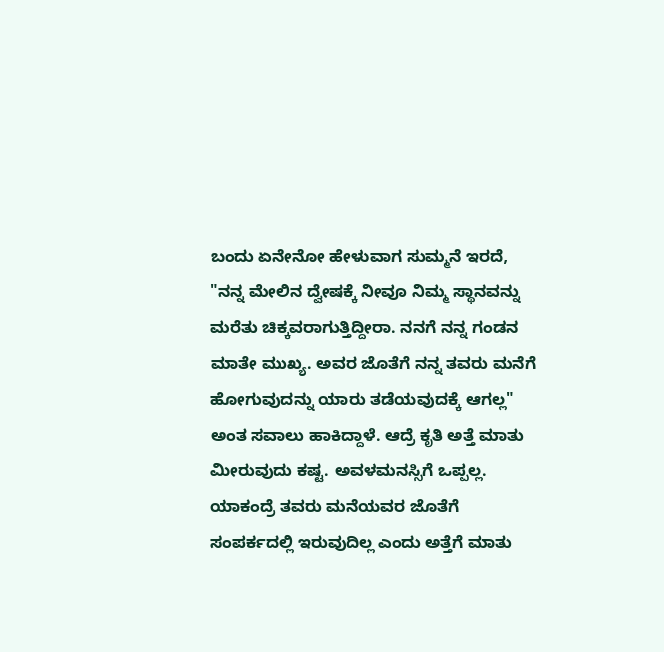ಬಂದು ಏನೇನೋ ಹೇಳುವಾಗ ಸುಮ್ಮನೆ ಇರದೆ, "ನನ್ನ ಮೇಲಿನ ದ್ವೇಷಕ್ಕೆ ನೀವೂ ನಿಮ್ಮ ಸ್ಥಾನವನ್ನು ಮರೆತು ಚಿಕ್ಕವರಾಗುತ್ತಿದ್ದೀರಾ. ನನಗೆ ನನ್ನ ಗಂಡನ ಮಾತೇ ಮುಖ್ಯ. ಅವರ ಜೊತೆಗೆ ನನ್ನ ತವರು ಮನೆಗೆ ಹೋಗುವುದನ್ನು ಯಾರು ತಡೆಯವುದಕ್ಕೆ ಆಗಲ್ಲ" ಅಂತ ಸವಾಲು ಹಾಕಿದ್ದಾಳೆ. ಆದ್ರೆ ಕೃತಿ ಅತ್ತೆ ಮಾತು ಮೀರುವುದು ಕಷ್ಟ. ಅವಳ‌ಮನಸ್ಸಿಗೆ ಒಪ್ಪಲ್ಲ. ಯಾಕಂದ್ರೆ ತವರು ಮನೆಯವರ ಜೊತೆಗೆ ಸಂಪರ್ಕದಲ್ಲಿ ಇರುವುದಿಲ್ಲ ಎಂದು ಅತ್ತೆಗೆ ಮಾತು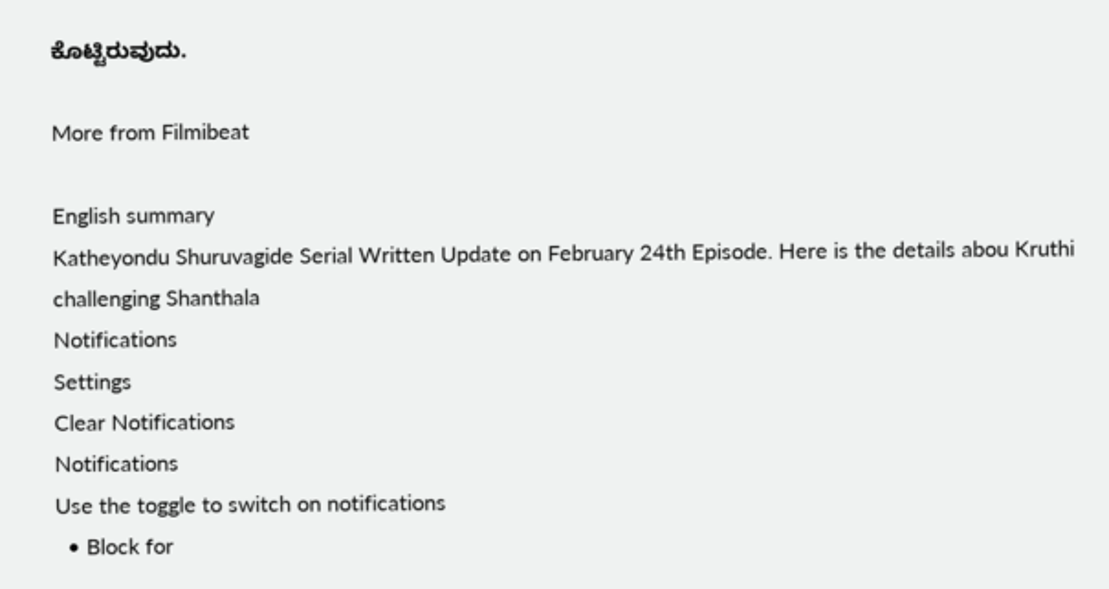ಕೊಟ್ಟಿರುವುದು.

More from Filmibeat

English summary
Katheyondu Shuruvagide Serial Written Update on February 24th Episode. Here is the details abou Kruthi challenging Shanthala
Notifications
Settings
Clear Notifications
Notifications
Use the toggle to switch on notifications
  • Block for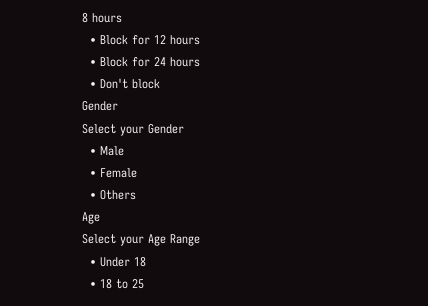8 hours
  • Block for 12 hours
  • Block for 24 hours
  • Don't block
Gender
Select your Gender
  • Male
  • Female
  • Others
Age
Select your Age Range
  • Under 18
  • 18 to 25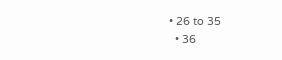• 26 to 35
  • 36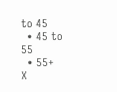to 45
  • 45 to 55
  • 55+
X